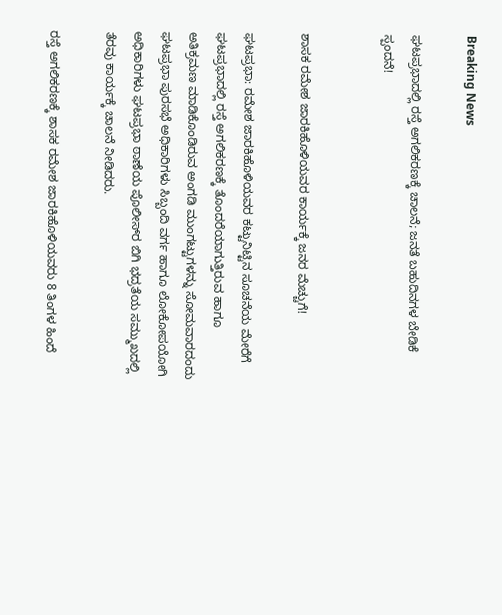Breaking News

ಘಟಪ್ರಭಾದಲ್ಲಿ ರಸ್ತೆ ಅಗಲಿಕರಣಕ್ಕೆ ಚಾಲನೆ; ಜನತೆ ಬಹುದಿನಗಳ ಬೇಡಿಕೆ ಸ್ಪಂದನೆ!


ಶಾಸಕ ರಮೇಶ ಜಾರಕಿಹೊಳಿಯವರ ಕಾರ್ಯಕ್ಕೆ ಜನರ ಮೆಚ್ಚುಗೆ!

ಘಟಪ್ರಭಾ: ರಮೇಶ ಜಾರಕಿಹೊಳಿಯವರ ಕಟ್ಟುನಿಟ್ಟಿನ ಸೂಚನೆಯ ಮೇರೆಗೆ ಘಟಪ್ರಭಾದಲ್ಲಿ ರಸ್ತೆ ಅಗಲಿಕರಣಕ್ಕೆ ತೊಂದರೆಯಾಗುತ್ತಿರುವ ಹಾಗೂ ಅತಿಕ್ರಮಣ ಮಾಡಿಕೊಂಡಿರುವ ಅಂಗಡಿ ಮುಂಗಟ್ಟುಗಳನ್ನು ಸೋಮವಾರದಂದು ಘಟಪ್ರಭಾ ಪುರಸಭೆ ಅಧಿಕಾರಿಗಳು ಸಿಬ್ಬಂದಿ ವರ್ಗ ಹಾಗೂ ಲೋಕೋಪಯೋಗಿ ಅಧಿಕಾರಿಗಳು ಘಟಪ್ರಭಾ ಠಾಣೆಯ ಪೊಲೀಸ್‌ರ ಬಿಗಿ ಭದ್ರತೆಯ ಸಮ್ಮುಖದಲ್ಲಿ ತೆರವು ಕಾರ್ಯಕ್ಕೆ ಚಾಲನೆ ನೀಡಿದರು.

ರಸ್ತೆ ಅಗಲಿಕರಣಕ್ಕೆ ಶಾಸಕ ರಮೇಶ ಜಾರಕಿಹೊಳಿಯವರು 8 ತಿಂಗಳ ಹಿಂದೆ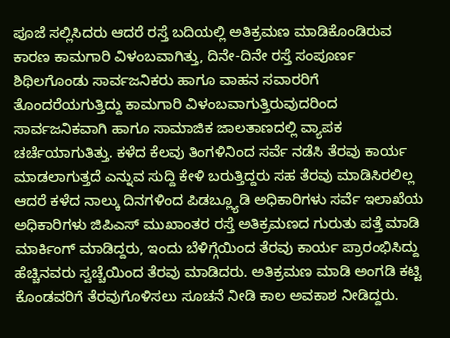ಪೂಜೆ ಸಲ್ಲಿಸಿದರು ಆದರೆ ರಸ್ತೆ ಬದಿಯಲ್ಲಿ ಅತಿಕ್ರಮಣ ಮಾಡಿಕೊಂಡಿರುವ ಕಾರಣ ಕಾಮಗಾರಿ ವಿಳಂಬವಾಗಿತ್ತು, ದಿನೇ-ದಿನೇ ರಸ್ತೆ ಸಂಪೂರ್ಣ ಶಿಥಿಲಗೊಂಡು ಸಾರ್ವಜನಿಕರು ಹಾಗೂ ವಾಹನ ಸವಾರರಿಗೆ ತೊಂದರೆಯಗುತ್ತಿದ್ದು ಕಾಮಗಾರಿ ವಿಳಂಬವಾಗುತ್ತಿರುವುದರಿಂದ ಸಾರ್ವಜನಿಕವಾಗಿ ಹಾಗೂ ಸಾಮಾಜಿಕ ಜಾಲತಾಣದಲ್ಲಿ ವ್ಯಾಪಕ ಚರ್ಚೆಯಾಗುತಿತ್ತು. ಕಳೆದ ಕೆಲವು ತಿಂಗಳಿನಿಂದ ಸರ್ವೆ ನಡೆಸಿ ತೆರವು ಕಾರ್ಯ ಮಾಡಲಾಗುತ್ತದೆ ಎನ್ನುವ ಸುದ್ದಿ ಕೇಳಿ ಬರುತ್ತಿದ್ದರು ಸಹ ತೆರವು ಮಾಡಿಸಿರಲಿಲ್ಲ ಆದರೆ ಕಳೆದ ನಾಲ್ಕು ದಿನಗಳಿಂದ ಪಿಡಬ್ಲ್ಯೂಡಿ ಅಧಿಕಾರಿಗಳು ಸರ್ವೆ ಇಲಾಖೆಯ ಅಧಿಕಾರಿಗಳು ಜಿಪಿಎಸ್ ಮುಖಾಂತರ ರಸ್ತೆ ಅತಿಕ್ರಮಣದ ಗುರುತು ಪತ್ತೆ ಮಾಡಿ ಮಾರ್ಕಿಂಗ್ ಮಾಡಿದ್ದರು, ಇಂದು ಬೆಳಿಗ್ಗೆಯಿಂದ ತೆರವು ಕಾರ್ಯ ಪ್ರಾರಂಭಿಸಿದ್ದು ಹೆಚ್ಚಿನವರು ಸ್ವಚ್ಚೆಯಿಂದ ತೆರವು ಮಾಡಿದರು. ಅತಿಕ್ರಮಣ ಮಾಡಿ ಅಂಗಡಿ ಕಟ್ಟಿ ಕೊಂಡವರಿಗೆ ತೆರವುಗೊಳಿಸಲು ಸೂಚನೆ ನೀಡಿ ಕಾಲ ಅವಕಾಶ ನೀಡಿದ್ದರು.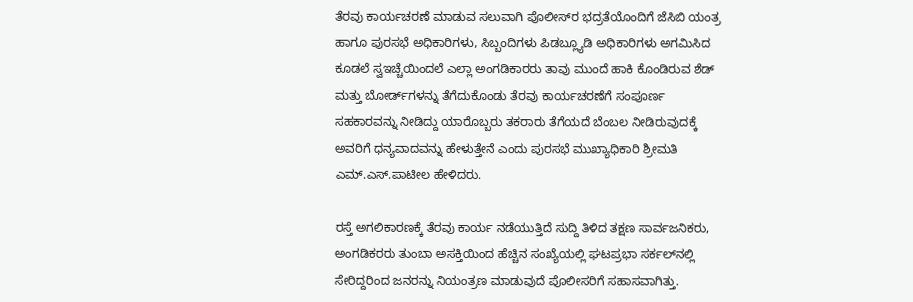ತೆರವು ಕಾರ್ಯಚರಣೆ ಮಾಡುವ ಸಲುವಾಗಿ ಪೊಲೀಸ್‌ರ ಭದ್ರತೆಯೊಂದಿಗೆ ಜೆಸಿಬಿ ಯಂತ್ರ ಹಾಗೂ ಪುರಸಭೆ ಅಧಿಕಾರಿಗಳು, ಸಿಬ್ಬಂದಿಗಳು ಪಿಡಬ್ಲ್ಯೂಡಿ ಅಧಿಕಾರಿಗಳು ಅಗಮಿಸಿದ ಕೂಡಲೆ ಸ್ವಇಚ್ಚೆಯಿಂದಲೆ ಎಲ್ಲಾ ಅಂಗಡಿಕಾರರು ತಾವು ಮುಂದೆ ಹಾಕಿ ಕೊಂಡಿರುವ ಶೆಡ್ ಮತ್ತು ಬೋರ್ಡ್‌ಗಳನ್ನು ತೆಗೆದುಕೊಂಡು ತೆರವು ಕಾರ್ಯಚರಣೆಗೆ ಸಂಪೂರ್ಣ ಸಹಕಾರವನ್ನು ನೀಡಿದ್ದು ಯಾರೊಬ್ಬರು ತಕರಾರು ತೆಗೆಯದೆ ಬೆಂಬಲ ನೀಡಿರುವುದಕ್ಕೆ ಅವರಿಗೆ ಧನ್ಯವಾದವನ್ನು ಹೇಳುತ್ತೇನೆ ಎಂದು ಪುರಸಭೆ ಮುಖ್ಯಾಧಿಕಾರಿ ಶ್ರೀಮತಿ ಎಮ್.ಎಸ್.ಪಾಟೀಲ ಹೇಳಿದರು.

ರಸ್ತೆ ಅಗಲಿಕಾರಣಕ್ಕೆ ತೆರವು ಕಾರ್ಯ ನಡೆಯುತ್ತಿದೆ ಸುದ್ದಿ ತಿಳಿದ ತಕ್ಷಣ ಸಾರ್ವಜನಿಕರು, ಅಂಗಡಿಕರರು ತುಂಬಾ ಅಸಕ್ತಿಯಿಂದ ಹೆಚ್ಚಿನ ಸಂಖ್ಯೆಯಲ್ಲಿ ಘಟಪ್ರಭಾ ಸರ್ಕಲ್‌ನಲ್ಲಿ ಸೇರಿದ್ದರಿಂದ ಜನರನ್ನು ನಿಯಂತ್ರಣ ಮಾಡುವುದೆ ಪೊಲೀಸರಿಗೆ ಸಹಾಸವಾಗಿತ್ತು.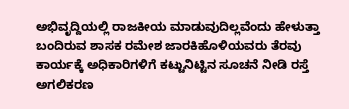ಅಭಿವೃದ್ದಿಯಲ್ಲಿ ರಾಜಕೀಯ ಮಾಡುವುದಿಲ್ಲವೆಂದು ಹೇಳುತ್ತಾ ಬಂದಿರುವ ಶಾಸಕ ರಮೇಶ ಜಾರಕಿಹೊಳಿಯವರು ತೆರವು ಕಾರ್ಯಕ್ಕೆ ಅಧಿಕಾರಿಗಳಿಗೆ ಕಟ್ಟುನಿಟ್ಟಿನ ಸೂಚನೆ ನೀಡಿ ರಸ್ತೆ ಅಗಲಿಕರಣ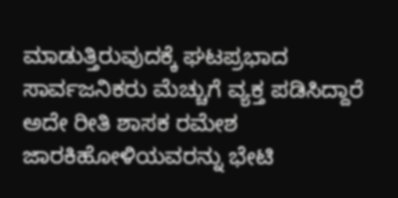ಮಾಡುತ್ತಿರುವುದಕ್ಕೆ ಘಟಪ್ರಭಾದ ಸಾರ್ವಜನಿಕರು ಮೆಚ್ಚುಗೆ ವ್ಯಕ್ತ ಪಡಿಸಿದ್ದಾರೆ ಅದೇ ರೀತಿ ಶಾಸಕ ರಮೇಶ ಜಾರಕಿಹೋಳಿಯವರನ್ನು ಭೇಟಿ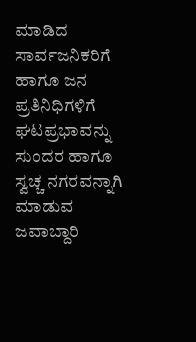ಮಾಡಿದ ಸಾರ್ವಜನಿಕರಿಗೆ ಹಾಗೂ ಜನ ಪ್ರತಿನಿಧಿಗಳಿಗೆ ಘಟಪ್ರಭಾವನ್ನು ಸುಂದರ ಹಾಗೂ ಸ್ವಚ್ಚ ನಗರವನ್ನಾಗಿ ಮಾಡುವ ಜವಾಬ್ದಾರಿ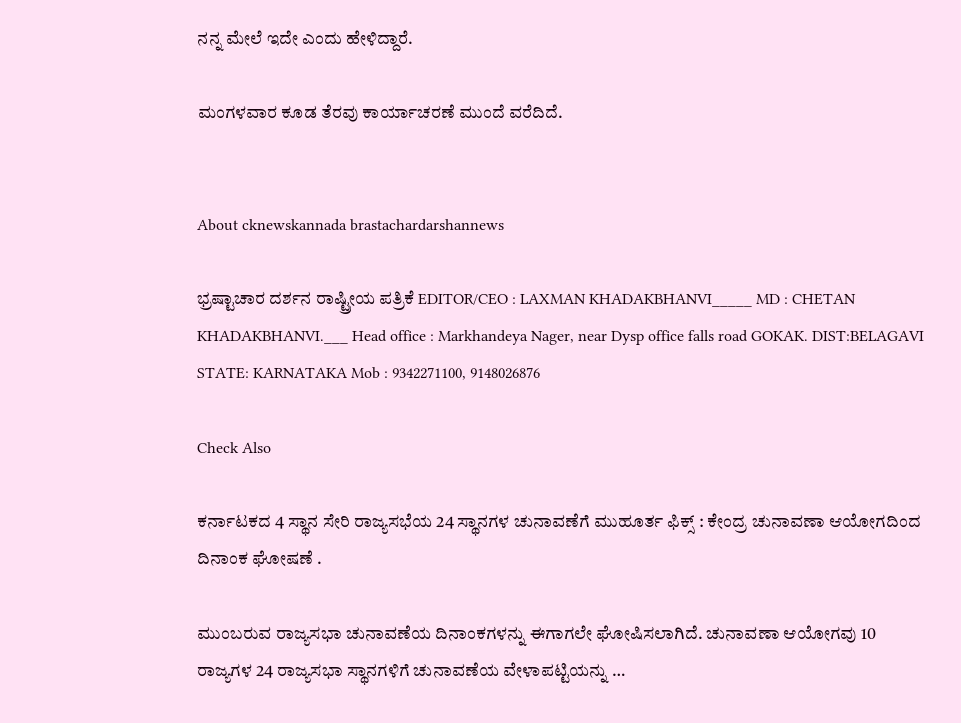ನನ್ನ ಮೇಲೆ ಇದೇ ಎಂದು ಹೇಳಿದ್ದಾರೆ.

ಮಂಗಳವಾರ ಕೂಡ ತೆರವು ಕಾರ್ಯಾಚರಣೆ ಮುಂದೆ ವರೆದಿದೆ.


About cknewskannada brastachardarshannews

ಭ್ರಷ್ಟಾಚಾರ ದರ್ಶನ ರಾಷ್ಟ್ರೀಯ ಪತ್ರಿಕೆ EDITOR/CEO : LAXMAN KHADAKBHANVI_____ MD : CHETAN KHADAKBHANVI.___ Head office : Markhandeya Nager, near Dysp office falls road GOKAK. DIST:BELAGAVI STATE: KARNATAKA Mob : 9342271100, 9148026876

Check Also

ಕರ್ನಾಟಕದ 4 ಸ್ಥಾನ ಸೇರಿ ರಾಜ್ಯಸಭೆಯ 24 ಸ್ಥಾನಗಳ ಚುನಾವಣೆಗೆ ಮುಹೂರ್ತ ಫಿಕ್ಸ್ : ಕೇಂದ್ರ ಚುನಾವಣಾ ಆಯೋಗದಿಂದ ದಿನಾಂಕ ಘೋಷಣೆ .

ಮುಂಬರುವ ರಾಜ್ಯಸಭಾ ಚುನಾವಣೆಯ ದಿನಾಂಕಗಳನ್ನು ಈಗಾಗಲೇ ಘೋಷಿಸಲಾಗಿದೆ. ಚುನಾವಣಾ ಆಯೋಗವು 10 ರಾಜ್ಯಗಳ 24 ರಾಜ್ಯಸಭಾ ಸ್ಥಾನಗಳಿಗೆ ಚುನಾವಣೆಯ ವೇಳಾಪಟ್ಟಿಯನ್ನು …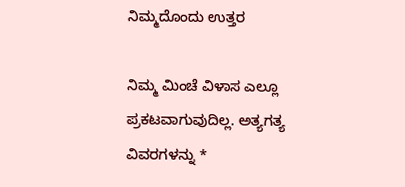ನಿಮ್ಮದೊಂದು ಉತ್ತರ

ನಿಮ್ಮ ಮಿಂಚೆ ವಿಳಾಸ ಎಲ್ಲೂ ಪ್ರಕಟವಾಗುವುದಿಲ್ಲ. ಅತ್ಯಗತ್ಯ ವಿವರಗಳನ್ನು *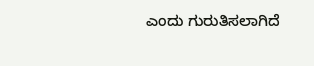ಎಂದು ಗುರುತಿಸಲಾಗಿದೆ